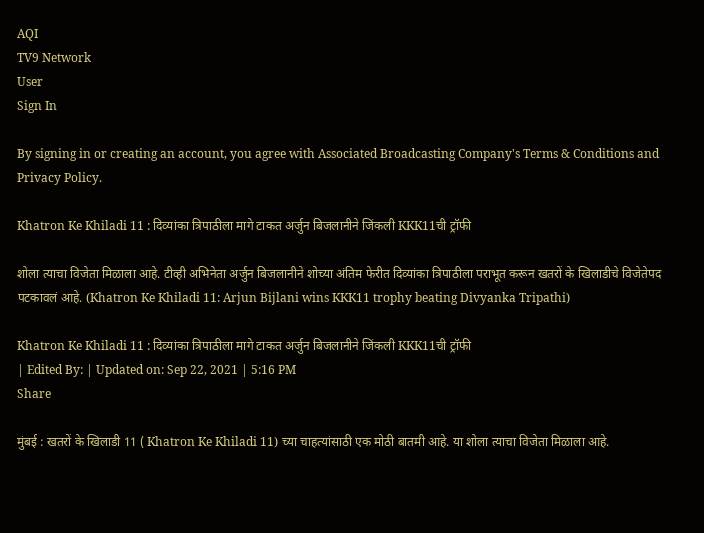AQI
TV9 Network
User
Sign In

By signing in or creating an account, you agree with Associated Broadcasting Company's Terms & Conditions and Privacy Policy.

Khatron Ke Khiladi 11 : दिव्यांका त्रिपाठीला मागे टाकत अर्जुन बिजलानीने जिंकली KKK11ची ट्रॉफी

शोला त्याचा विजेता मिळाला आहे. टीव्ही अभिनेता अर्जुन बिजलानीने शोच्या अंतिम फेरीत दिव्यांका त्रिपाठीला पराभूत करून खतरों के खिलाडीचे विजेतेपद पटकावलं आहे. (Khatron Ke Khiladi 11: Arjun Bijlani wins KKK11 trophy beating Divyanka Tripathi)

Khatron Ke Khiladi 11 : दिव्यांका त्रिपाठीला मागे टाकत अर्जुन बिजलानीने जिंकली KKK11ची ट्रॉफी
| Edited By: | Updated on: Sep 22, 2021 | 5:16 PM
Share

मुंबई : खतरों के खिलाडी 11 ( Khatron Ke Khiladi 11) च्या चाहत्यांसाठी एक मोठी बातमी आहे. या शोला त्याचा विजेता मिळाला आहे.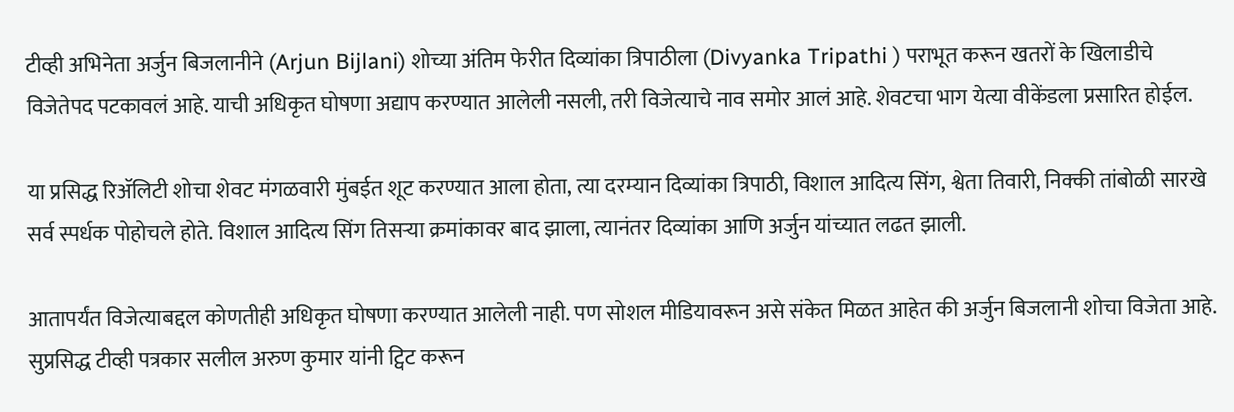टीव्ही अभिनेता अर्जुन बिजलानीने (Arjun Bijlani) शोच्या अंतिम फेरीत दिव्यांका त्रिपाठीला (Divyanka Tripathi ) पराभूत करून खतरों के खिलाडीचे विजेतेपद पटकावलं आहे. याची अधिकृत घोषणा अद्याप करण्यात आलेली नसली, तरी विजेत्याचे नाव समोर आलं आहे. शेवटचा भाग येत्या वीकेंडला प्रसारित होईल.

या प्रसिद्ध रिॲलिटी शोचा शेवट मंगळवारी मुंबईत शूट करण्यात आला होता, त्या दरम्यान दिव्यांका त्रिपाठी, विशाल आदित्य सिंग, श्वेता तिवारी, निक्की तांबोळी सारखे सर्व स्पर्धक पोहोचले होते. विशाल आदित्य सिंग तिसऱ्या क्रमांकावर बाद झाला, त्यानंतर दिव्यांका आणि अर्जुन यांच्यात लढत झाली.

आतापर्यंत विजेत्याबद्दल कोणतीही अधिकृत घोषणा करण्यात आलेली नाही. पण सोशल मीडियावरून असे संकेत मिळत आहेत की अर्जुन बिजलानी शोचा विजेता आहे. सुप्रसिद्ध टीव्ही पत्रकार सलील अरुण कुमार यांनी ट्विट करून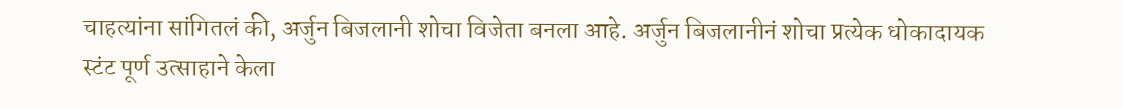चाहत्यांना सांगितलं की, अर्जुन बिजलानी शोचा विजेता बनला आहे. अर्जुन बिजलानीनं शोचा प्रत्येक धोकादायक स्टंट पूर्ण उत्साहाने केला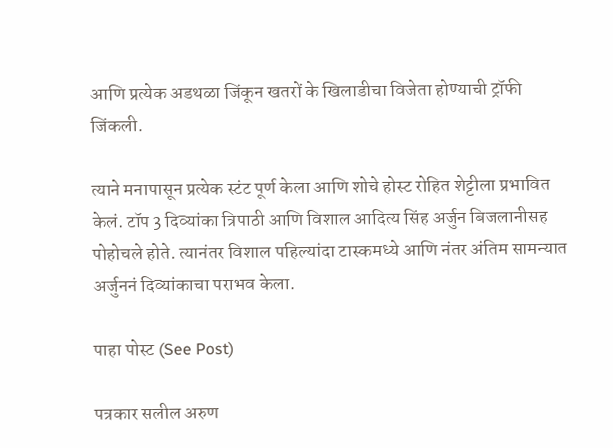आणि प्रत्येक अडथळा जिंकून खतरों के खिलाडीचा विजेता होण्याची ट्रॉफी जिंकली.

त्याने मनापासून प्रत्येक स्टंट पूर्ण केला आणि शोचे होस्ट रोहित शेट्टीला प्रभावित केलं. टॉप 3 दिव्यांका त्रिपाठी आणि विशाल आदित्य सिंह अर्जुन बिजलानीसह पोहोचले होते. त्यानंतर विशाल पहिल्यांदा टास्कमध्ये आणि नंतर अंतिम सामन्यात अर्जुननं दिव्यांकाचा पराभव केला.

पाहा पोस्ट (See Post)

पत्रकार सलील अरुण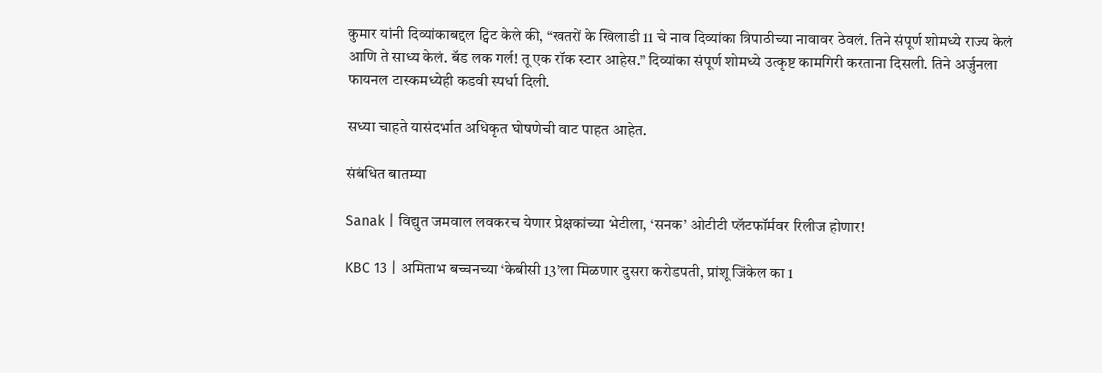कुमार यांनी दिव्यांकाबद्दल ट्विट केले की, “खतरों के खिलाडी 11 चे नाव दिव्यांका त्रिपाठीच्या नावावर ठेवलं. तिने संपूर्ण शोमध्ये राज्य केलं आणि ते साध्य केलं. बॅड लक गर्ल! तू एक रॉक स्टार आहेस.” दिव्यांका संपूर्ण शोमध्ये उत्कृष्ट कामगिरी करताना दिसली. तिने अर्जुनला फायनल टास्कमध्येही कडवी स्पर्धा दिली.

सध्या चाहते यासंदर्भात अधिकृत घोषणेची वाट पाहत आहेत.

संबंधित बातम्या

Sanak | विद्युत जमवाल लवकरच येणार प्रेक्षकांच्या भेटीला, ‘सनक’ ओटीटी प्लॅटफॉर्मवर रिलीज होणार!

KBC 13 | अमिताभ बच्चनच्या ‘केबीसी 13’ला मिळणार दुसरा करोडपती, प्रांशू जिंकेल का 1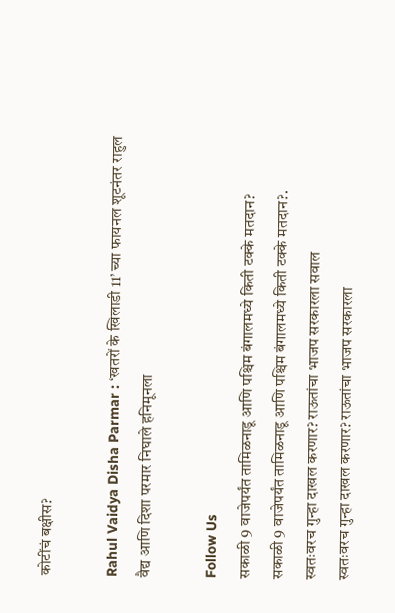कोटींचं बक्षीस?

Rahul Vaidya Disha Parmar : ‘खतरों के खिलाडी 11’ च्या फायनल शूटनंतर राहुल वैद्य आणि दिशा परमार निघाले हनिमूनला

Follow Us
सकाळी 9 वाजेपर्यंत तामिळनाडू आणि पश्चिम बंगालमध्ये किती टक्के मतदान?
सकाळी 9 वाजेपर्यंत तामिळनाडू आणि पश्चिम बंगालमध्ये किती टक्के मतदान?.
स्वतःवरच गुन्हा दाखल करणार? राऊतांचा भाजप सरकारला सवाल
स्वतःवरच गुन्हा दाखल करणार? राऊतांचा भाजप सरकारला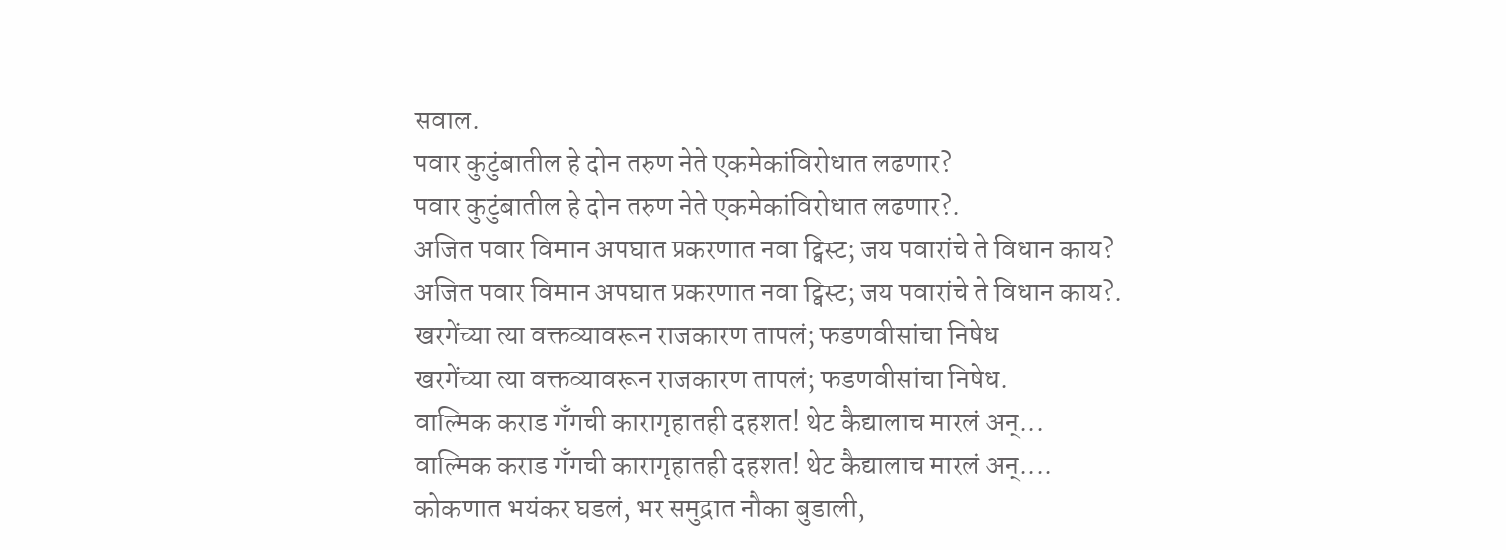सवाल.
पवार कुटुंबातील हे दोन तरुण नेते एकमेकांविरोधात लढणार?
पवार कुटुंबातील हे दोन तरुण नेते एकमेकांविरोधात लढणार?.
अजित पवार विमान अपघात प्रकरणात नवा ट्विस्ट; जय पवारांचे ते विधान काय?
अजित पवार विमान अपघात प्रकरणात नवा ट्विस्ट; जय पवारांचे ते विधान काय?.
खरगेंच्या त्या वक्तव्यावरून राजकारण तापलं; फडणवीसांचा निषेध
खरगेंच्या त्या वक्तव्यावरून राजकारण तापलं; फडणवीसांचा निषेध.
वाल्मिक कराड गँगची कारागृहातही दहशत! थेट कैद्यालाच मारलं अन्...
वाल्मिक कराड गँगची कारागृहातही दहशत! थेट कैद्यालाच मारलं अन्....
कोकणात भयंकर घडलं, भर समुद्रात नौका बुडाली,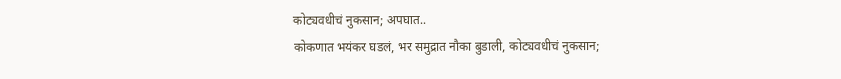कोट्यवधीचं नुकसान; अपघात..
कोकणात भयंकर घडलं, भर समुद्रात नौका बुडाली, कोट्यवधीचं नुकसान;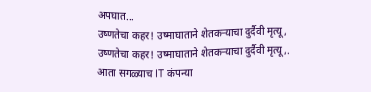अपघात...
उष्णतेचा कहर! उष्माघाताने शेतकऱ्याचा दुर्दैवी मृत्यू,
उष्णतेचा कहर! उष्माघाताने शेतकऱ्याचा दुर्दैवी मृत्यू,.
आता सगळ्याच IT कंपन्या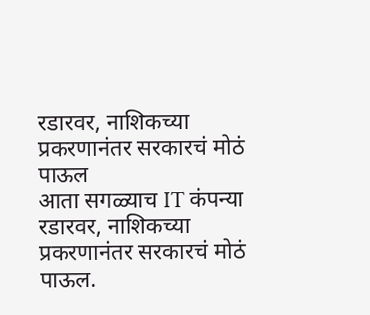रडारवर, नाशिकच्या प्रकरणानंतर सरकारचं मोठं पाऊल
आता सगळ्याच IT कंपन्या रडारवर, नाशिकच्या प्रकरणानंतर सरकारचं मोठं पाऊल.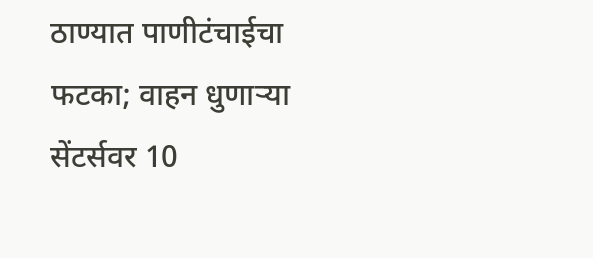ठाण्यात पाणीटंचाईचा फटका; वाहन धुणाऱ्या सेंटर्सवर 10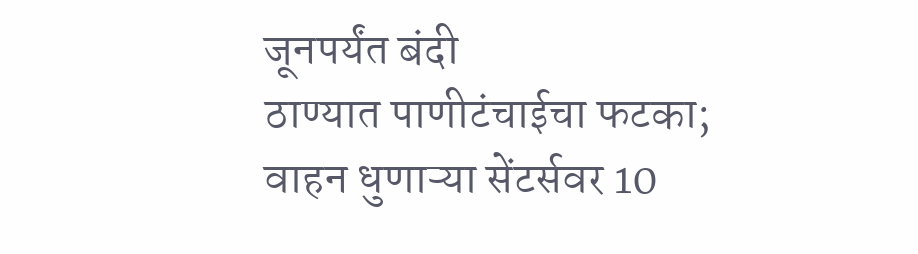जूनपर्यंत बंदी
ठाण्यात पाणीटंचाईचा फटका; वाहन धुणाऱ्या सेंटर्सवर 10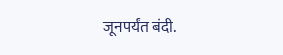जूनपर्यंत बंदी.